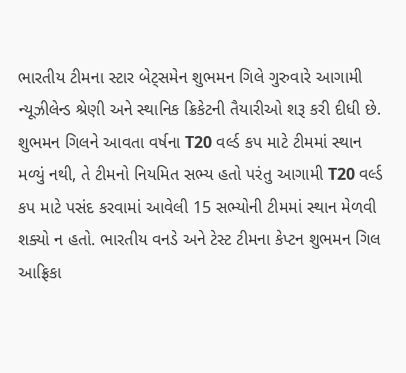ભારતીય ટીમના સ્ટાર બેટ્સમેન શુભમન ગિલે ગુરુવારે આગામી ન્યૂઝીલેન્ડ શ્રેણી અને સ્થાનિક ક્રિકેટની તૈયારીઓ શરૂ કરી દીધી છે. શુભમન ગિલને આવતા વર્ષના T20 વર્લ્ડ કપ માટે ટીમમાં સ્થાન મળ્યું નથી, તે ટીમનો નિયમિત સભ્ય હતો પરંતુ આગામી T20 વર્લ્ડ કપ માટે પસંદ કરવામાં આવેલી 15 સભ્યોની ટીમમાં સ્થાન મેળવી શક્યો ન હતો. ભારતીય વનડે અને ટેસ્ટ ટીમના કેપ્ટન શુભમન ગિલ આફ્રિકા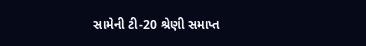સામેની ટી-20 શ્રેણી સમાપ્ત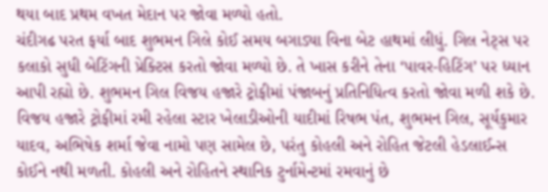થયા બાદ પ્રથમ વખત મેદાન પર જોવા મળ્યો હતો.
ચંદીગઢ પરત ફર્યા બાદ શુભમન ગિલે કોઈ સમય બગાડ્યા વિના બેટ હાથમાં લીધું. ગિલ નેટ્સ પર કલાકો સુધી બેટિંગની પ્રેક્ટિસ કરતો જોવા મળ્યો છે. તે ખાસ કરીને તેના ‘પાવર-હિટિંગ’ પર ધ્યાન આપી રહ્યો છે. શુભમન ગિલ વિજય હજારે ટ્રોફીમાં પંજાબનું પ્રતિનિધિત્વ કરતો જોવા મળી શકે છે. વિજય હજારે ટ્રોફીમાં રમી રહેલા સ્ટાર ખેલાડીઓની યાદીમાં રિષભ પંત, શુભમન ગિલ, સૂર્યકુમાર યાદવ, અભિષેક શર્મા જેવા નામો પણ સામેલ છે, પરંતુ કોહલી અને રોહિત જેટલી હેડલાઈન્સ કોઈને નથી મળતી. કોહલી અને રોહિતને સ્થાનિક ટુર્નામેન્ટમાં રમવાનું છે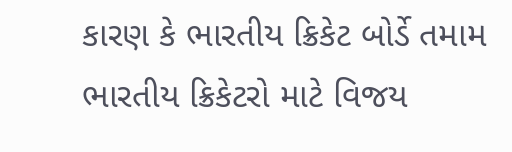કારણ કે ભારતીય ક્રિકેટ બોર્ડે તમામ ભારતીય ક્રિકેટરો માટે વિજય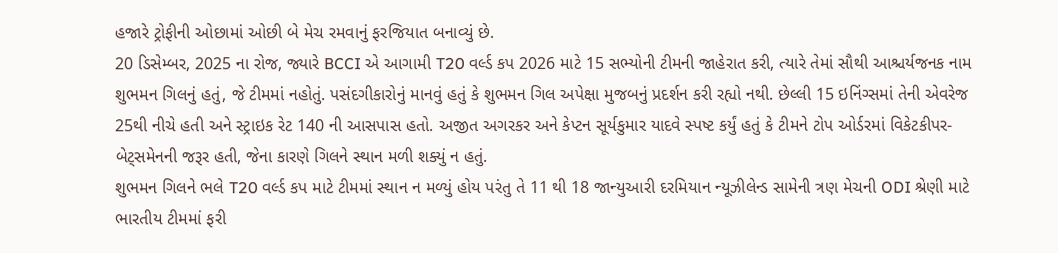હજારે ટ્રોફીની ઓછામાં ઓછી બે મેચ રમવાનું ફરજિયાત બનાવ્યું છે.
20 ડિસેમ્બર, 2025 ના રોજ, જ્યારે BCCI એ આગામી T20 વર્લ્ડ કપ 2026 માટે 15 સભ્યોની ટીમની જાહેરાત કરી, ત્યારે તેમાં સૌથી આશ્ચર્યજનક નામ શુભમન ગિલનું હતું, જે ટીમમાં નહોતું. પસંદગીકારોનું માનવું હતું કે શુભમન ગિલ અપેક્ષા મુજબનું પ્રદર્શન કરી રહ્યો નથી. છેલ્લી 15 ઇનિંગ્સમાં તેની એવરેજ 25થી નીચે હતી અને સ્ટ્રાઇક રેટ 140 ની આસપાસ હતો. અજીત અગરકર અને કેપ્ટન સૂર્યકુમાર યાદવે સ્પષ્ટ કર્યું હતું કે ટીમને ટોપ ઓર્ડરમાં વિકેટકીપર-બેટ્સમેનની જરૂર હતી, જેના કારણે ગિલને સ્થાન મળી શક્યું ન હતું.
શુભમન ગિલને ભલે T20 વર્લ્ડ કપ માટે ટીમમાં સ્થાન ન મળ્યું હોય પરંતુ તે 11 થી 18 જાન્યુઆરી દરમિયાન ન્યૂઝીલેન્ડ સામેની ત્રણ મેચની ODI શ્રેણી માટે ભારતીય ટીમમાં ફરી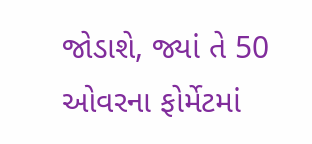જોડાશે, જ્યાં તે 50 ઓવરના ફોર્મેટમાં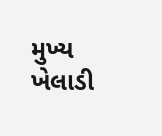મુખ્ય ખેલાડી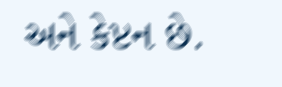અને કેપ્ટન છે.